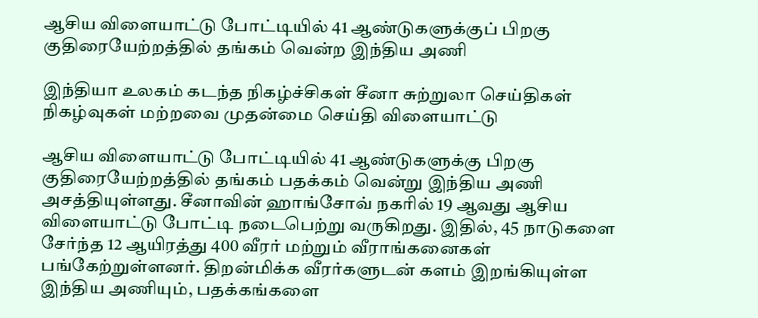ஆசிய விளையாட்டு போட்டியில் 41 ஆண்டுகளுக்குப் பிறகு குதிரையேற்றத்தில் தங்கம் வென்ற இந்திய அணி

இந்தியா உலகம் கடந்த நிகழ்ச்சிகள் சீனா சுற்றுலா செய்திகள் நிகழ்வுகள் மற்றவை முதன்மை செய்தி விளையாட்டு

ஆசிய விளையாட்டு போட்டியில் 41 ஆண்டுகளுக்கு பிறகு குதிரையேற்றத்தில் தங்கம் பதக்கம் வென்று இந்திய அணி அசத்தியுள்ளது. சீனாவின் ஹாங்சோவ் நகரில் 19 ஆவது ஆசிய விளையாட்டு போட்டி நடைபெற்று வருகிறது. இதில், 45 நாடுகளை சேர்ந்த 12 ஆயிரத்து 400 வீரர் மற்றும் வீராங்கனைகள் பங்கேற்றுள்ளனர். திறன்மிக்க வீரர்களுடன் களம் இறங்கியுள்ள இந்திய அணியும், பதக்கங்களை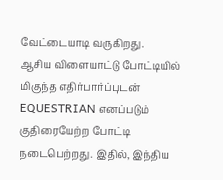வேட்டையாடி வருகிறது.
ஆசிய விளையாட்டு போட்டியில் மிகுந்த எதிர்பார்ப்புடன் EQUESTRIAN எனப்படும் குதிரையேற்ற போட்டி நடைபெற்றது. இதில், இந்திய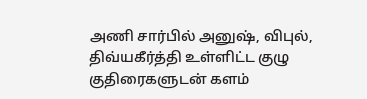அணி சார்பில் அனுஷ், விபுல், திவ்யகீர்த்தி உள்ளிட்ட குழு குதிரைகளுடன் களம்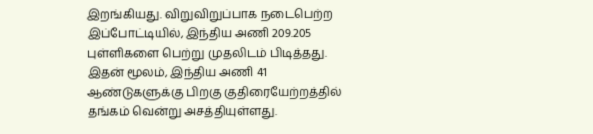இறங்கியது. விறுவிறுப்பாக நடைபெற்ற இப்போட்டியில், இந்திய அணி 209.205 புள்ளிகளை பெற்று முதலிடம் பிடித்தது. இதன் மூலம், இந்திய அணி 41 ஆண்டுகளுக்கு பிறகு குதிரையேற்றத்தில் தங்கம் வென்று அசத்தியுள்ளது.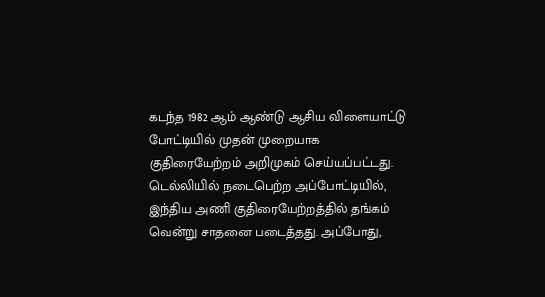கடந்த 1982 ஆம் ஆண்டு ஆசிய விளையாட்டு போட்டியில் முதன் முறையாக குதிரையேற்றம் அறிமுகம் செய்யப்பட்டது. டெல்லியில் நடைபெற்ற அப்போட்டியில், இந்திய அணி குதிரையேற்றத்தில் தங்கம் வென்று சாதனை படைத்தது. அப்போது,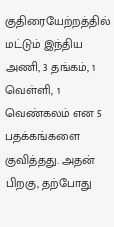குதிரையேற்றத்தில் மட்டும் இந்திய அணி, 3 தங்கம், 1 வெள்ளி, 1 வெண்கலம் என 5 பதக்கங்களை குவித்தது. அதன் பிறகு, தற்போது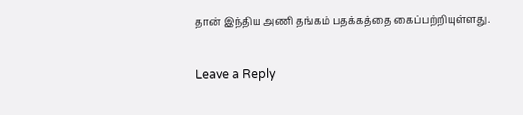தான் இந்திய அணி தங்கம் பதக்கத்தை கைப்பற்றியுள்ளது.

Leave a Reply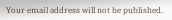Your email address will not be published.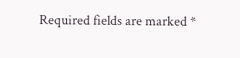Required fields are marked *